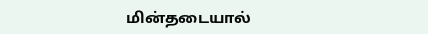மின்தடையால்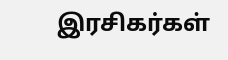இரசிகர்கள்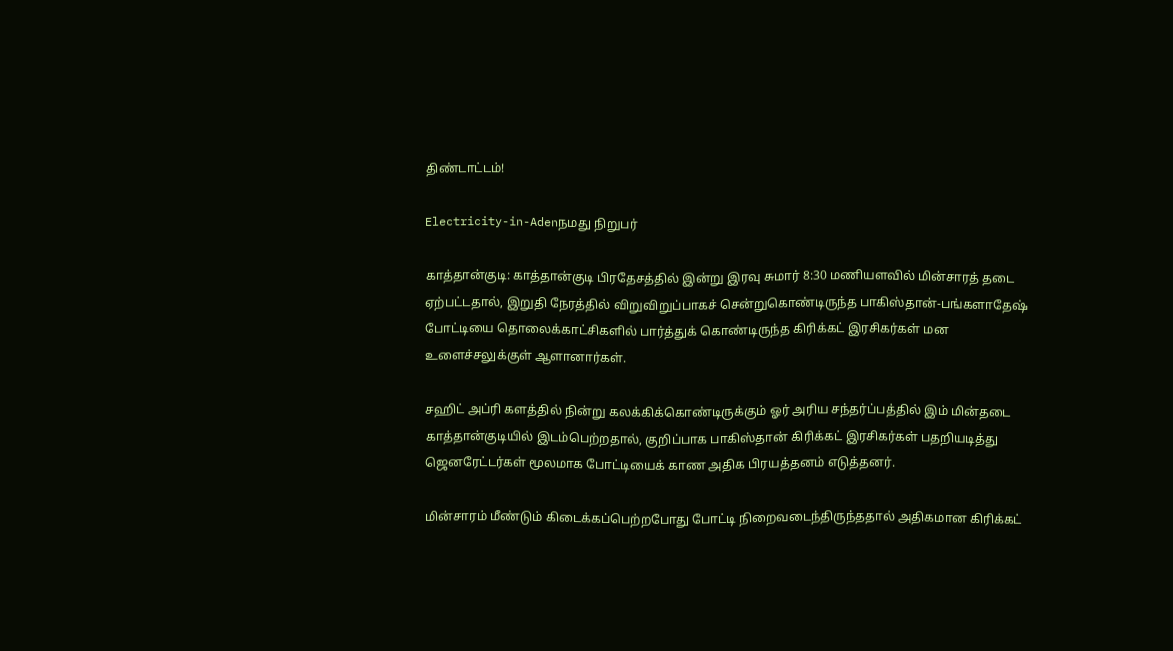திண்டாட்டம்!

Electricity-in-Adenநமது நிறுபர்

காத்தான்குடி: காத்தான்குடி பிரதேசத்தில் இன்று இரவு சுமார் 8:30 மணியளவில் மின்சாரத் தடை ஏற்பட்டதால், இறுதி நேரத்தில் விறுவிறுப்பாகச் சென்றுகொண்டிருந்த பாகிஸ்தான்-பங்களாதேஷ் போட்டியை தொலைக்காட்சிகளில் பார்த்துக் கொண்டிருந்த கிரிக்கட் இரசிகர்கள் மன உளைச்சலுக்குள் ஆளானார்கள்.

சஹிட் அப்ரி களத்தில் நின்று கலக்கிக்கொண்டிருக்கும் ஓர் அரிய சந்தர்ப்பத்தில் இம் மின்தடை காத்தான்குடியில் இடம்பெற்றதால், குறிப்பாக பாகிஸ்தான் கிரிக்கட் இரசிகர்கள் பதறியடித்து ஜெனரேட்டர்கள் மூலமாக போட்டியைக் காண அதிக பிரயத்தனம் எடுத்தனர்.

மின்சாரம் மீண்டும் கிடைக்கப்பெற்றபோது போட்டி நிறைவடைந்திருந்ததால் அதிகமான கிரிக்கட்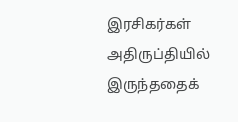இரசிகர்கள் அதிருப்தியில் இருந்ததைக்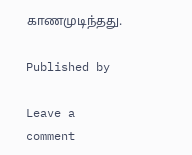காணமுடிந்தது.

Published by

Leave a comment